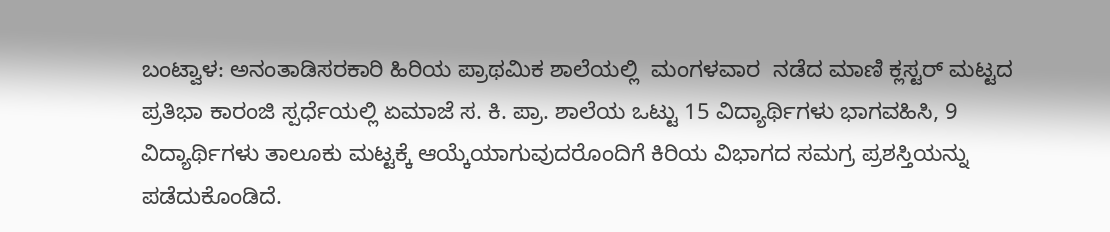ಬಂಟ್ವಾಳ: ಅನಂತಾಡಿಸರಕಾರಿ ಹಿರಿಯ ಪ್ರಾಥಮಿಕ ಶಾಲೆಯಲ್ಲಿ  ಮಂಗಳವಾರ  ನಡೆದ ಮಾಣಿ ಕ್ಲಸ್ಟರ್ ಮಟ್ಟದ ಪ್ರತಿಭಾ ಕಾರಂಜಿ ಸ್ಪರ್ಧೆಯಲ್ಲಿ ಏಮಾಜೆ ಸ. ಕಿ. ಪ್ರಾ. ಶಾಲೆಯ ಒಟ್ಟು 15 ವಿದ್ಯಾರ್ಥಿಗಳು ಭಾಗವಹಿಸಿ, 9 ವಿದ್ಯಾರ್ಥಿಗಳು ತಾಲೂಕು ಮಟ್ಟಕ್ಕೆ ಆಯ್ಕೆಯಾಗುವುದರೊಂದಿಗೆ ಕಿರಿಯ ವಿಭಾಗದ ಸಮಗ್ರ ಪ್ರಶಸ್ತಿಯನ್ನು ಪಡೆದುಕೊಂಡಿದೆ.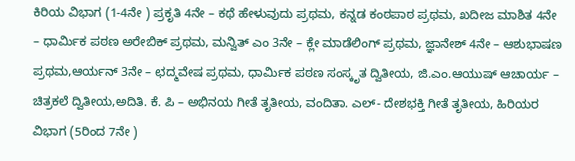ಕಿರಿಯ ವಿಭಾಗ (1-4ನೇ ) ಪ್ರಕೃತಿ 4ನೇ – ಕಥೆ ಹೇಳುವುದು ಪ್ರಥಮ, ಕನ್ನಡ ಕಂಠಪಾಠ ಪ್ರಥಮ, ಖದೀಜ ಮಾಶಿತ 4ನೇ – ಧಾರ್ಮಿಕ ಪಠಣ ಅರೇಬಿಕ್ ಪ್ರಥಮ, ಮನ್ವಿತ್ ಎಂ 3ನೇ – ಕ್ಲೇ ಮಾಡೆಲಿಂಗ್ ಪ್ರಥಮ, ಜ್ಞಾನೇಶ್ 4ನೇ – ಆಶುಭಾಷಣ ಪ್ರಥಮ,ಆರ್ಯನ್ 3ನೇ – ಛದ್ಮವೇಷ ಪ್ರಥಮ, ಧಾರ್ಮಿಕ ಪಠಣ ಸಂಸ್ಕೃತ ದ್ವಿತೀಯ, ಜಿ.ಎಂ.ಆಯುಷ್ ಆಚಾರ್ಯ – ಚಿತ್ರಕಲೆ ದ್ವಿತೀಯ,ಅದಿತಿ. ಕೆ. ಪಿ – ಅಭಿನಯ ಗೀತೆ ತೃತೀಯ, ವಂದಿತಾ. ಎಲ್- ದೇಶಭಕ್ತಿ ಗೀತೆ ತೃತೀಯ, ಹಿರಿಯರ ವಿಭಾಗ (5ರಿಂದ 7ನೇ )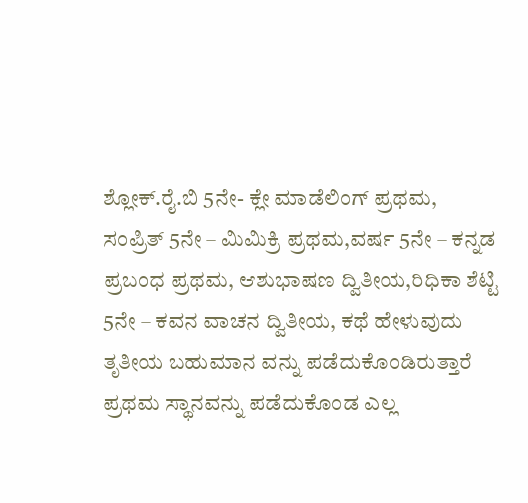ಶ್ಲೋಕ್.ರೈ.ಬಿ 5ನೇ- ಕ್ಲೇ ಮಾಡೆಲಿಂಗ್ ಪ್ರಥಮ,
ಸಂಪ್ರಿತ್ 5ನೇ – ಮಿಮಿಕ್ರಿ ಪ್ರಥಮ,ವರ್ಷ 5ನೇ – ಕನ್ನಡ ಪ್ರಬಂಧ ಪ್ರಥಮ, ಆಶುಭಾಷಣ ದ್ವಿತೀಯ,ರಿಧಿಕಾ ಶೆಟ್ಟಿ 5ನೇ – ಕವನ ವಾಚನ ದ್ವಿತೀಯ, ಕಥೆ ಹೇಳುವುದು ತೃತೀಯ ಬಹುಮಾನ ವನ್ನು ಪಡೆದುಕೊಂಡಿರುತ್ತಾರೆ ಪ್ರಥಮ ಸ್ಥಾನವನ್ನು ಪಡೆದುಕೊಂಡ ಎಲ್ಲ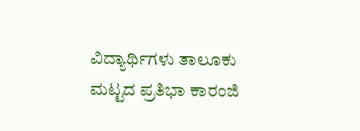ವಿದ್ಯಾರ್ಥಿಗಳು ತಾಲೂಕು ಮಟ್ಟದ ಪ್ರತಿಭಾ ಕಾರಂಜಿ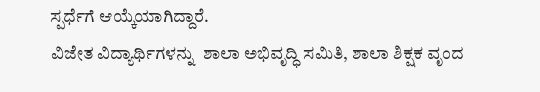ಸ್ಪರ್ಧೆಗೆ ಆಯ್ಕೆಯಾಗಿದ್ದಾರೆ.
ವಿಜೇತ ವಿದ್ಯಾರ್ಥಿಗಳನ್ನು  ಶಾಲಾ ಅಭಿವೃದ್ಧಿ ಸಮಿತಿ, ಶಾಲಾ ಶಿಕ್ಷಕ ವೃಂದ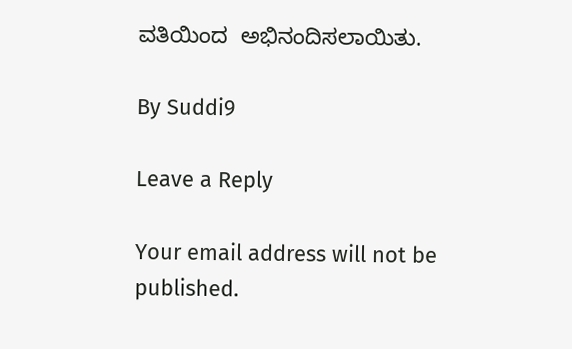ವತಿಯಿಂದ  ಅಭಿನಂದಿಸಲಾಯಿತು.

By Suddi9

Leave a Reply

Your email address will not be published.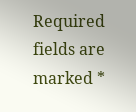Required fields are marked *